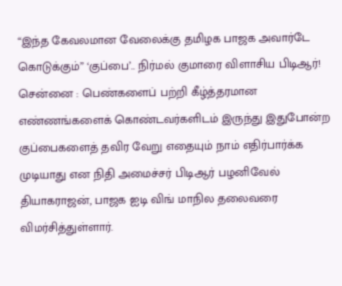“இந்த கேவலமான வேலைக்கு தமிழக பாஜக அவார்டே கொடுக்கும்” ‘குப்பை’.. நிர்மல் குமாரை விளாசிய பிடிஆர்!
சென்னை : பெண்களைப் பற்றி கீழ்த்தரமான எண்ணங்களைக் கொண்டவர்களிடம் இருந்து இதுபோன்ற குப்பைகளைத் தவிர வேறு எதையும் நாம் எதிர்பார்க்க முடியாது என நிதி அமைச்சர் பிடிஆர் பழனிவேல் தியாகராஜன், பாஜக ஐடி விங் மாநில தலைவரை விமர்சித்துள்ளார்.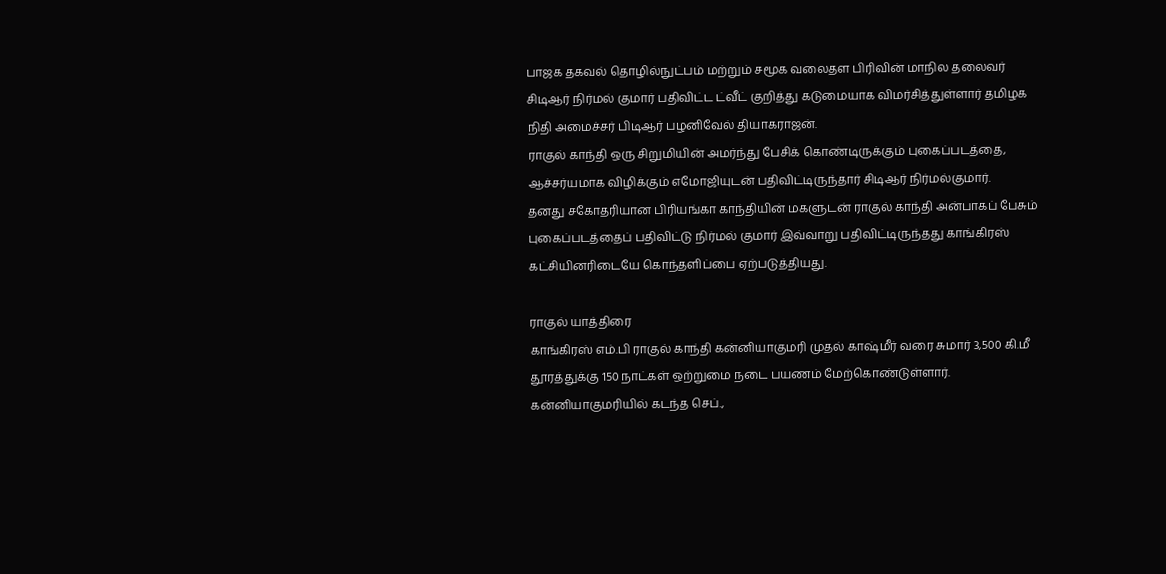பாஜக தகவல் தொழில்நுட்பம் மற்றும் சமூக வலைதள பிரிவின் மாநில தலைவர் சிடிஆர் நிர்மல் குமார் பதிவிட்ட ட்வீட் குறித்து கடுமையாக விமர்சித்துள்ளார் தமிழக நிதி அமைச்சர் பிடிஆர் பழனிவேல் தியாகராஜன்.
ராகுல் காந்தி ஒரு சிறுமியின் அமர்ந்து பேசிக் கொண்டிருக்கும் புகைப்படத்தை, ஆச்சர்யமாக விழிக்கும் எமோஜியுடன் பதிவிட்டிருந்தார் சிடிஆர் நிர்மல்குமார்.
தனது சகோதரியான பிரியங்கா காந்தியின் மகளுடன் ராகுல் காந்தி அன்பாகப் பேசும் புகைப்படத்தைப் பதிவிட்டு நிர்மல் குமார் இவ்வாறு பதிவிட்டிருந்தது காங்கிரஸ் கட்சியினரிடையே கொந்தளிப்பை ஏற்படுத்தியது.

ராகுல் யாத்திரை
காங்கிரஸ் எம்.பி ராகுல் காந்தி கன்னியாகுமரி முதல் காஷ்மீர் வரை சுமார் 3,500 கி.மீ தூரத்துக்கு 150 நாட்கள் ஒற்றுமை நடை பயணம் மேற்கொண்டுள்ளார். கன்னியாகுமரியில் கடந்த செப்.,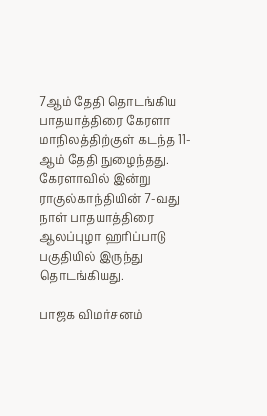7ஆம் தேதி தொடங்கிய பாதயாத்திரை கேரளா மாநிலத்திற்குள் கடந்த 11-ஆம் தேதி நுழைந்தது. கேரளாவில் இன்று ராகுல்காந்தியின் 7-வது நாள் பாதயாத்திரை ஆலப்புழா ஹரிப்பாடு பகுதியில் இருந்து தொடங்கியது.

பாஜக விமர்சனம்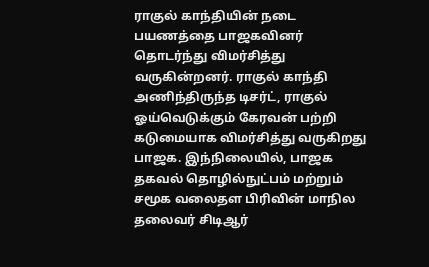ராகுல் காந்தியின் நடை பயணத்தை பாஜகவினர் தொடர்ந்து விமர்சித்து வருகின்றனர். ராகுல் காந்தி அணிந்திருந்த டிசர்ட், ராகுல் ஓய்வெடுக்கும் கேரவன் பற்றி கடுமையாக விமர்சித்து வருகிறது பாஜக. இந்நிலையில், பாஜக தகவல் தொழில்நுட்பம் மற்றும் சமூக வலைதள பிரிவின் மாநில தலைவர் சிடிஆர்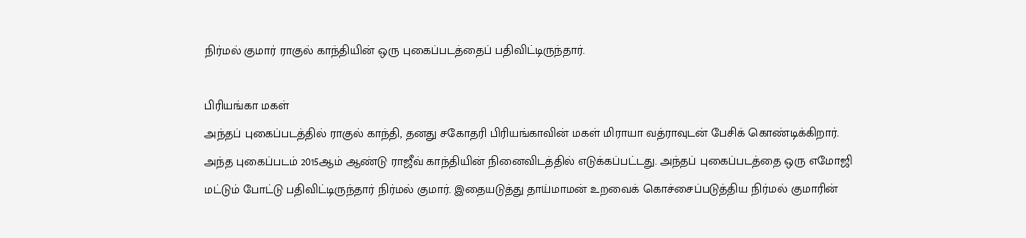நிர்மல் குமார் ராகுல் காந்தியின் ஒரு புகைப்படத்தைப் பதிவிட்டிருந்தார்.

பிரியங்கா மகள்
அந்தப் புகைப்படத்தில் ராகுல் காந்தி, தனது சகோதரி பிரியங்காவின் மகள் மிராயா வத்ராவுடன் பேசிக் கொண்டிக்கிறார். அந்த புகைப்படம் 2015ஆம் ஆண்டு ராஜீவ் காந்தியின் நினைவிடத்தில் எடுக்கப்பட்டது. அந்தப் புகைப்படத்தை ஒரு எமோஜி மட்டும் போட்டு பதிவிட்டிருந்தார் நிர்மல் குமார். இதையடுத்து தாய்மாமன் உறவைக் கொச்சைப்படுத்திய நிர்மல் குமாரின்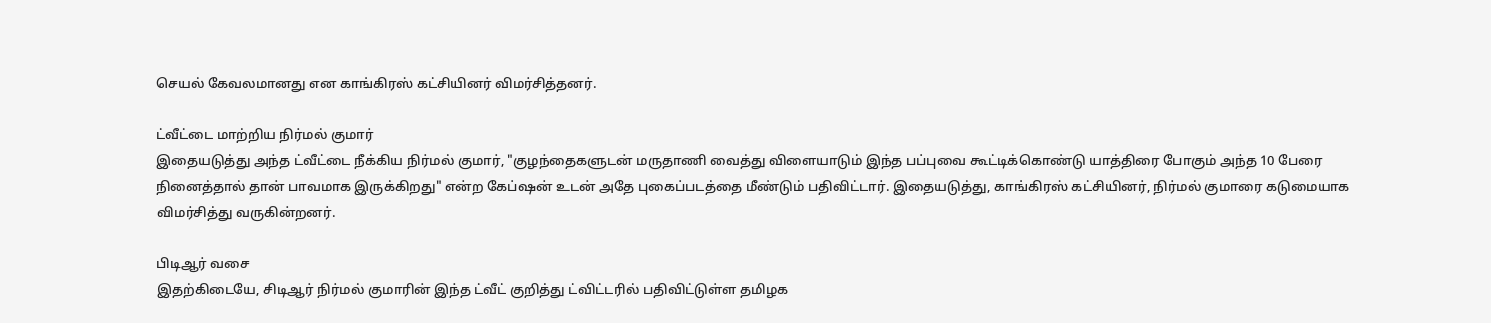செயல் கேவலமானது என காங்கிரஸ் கட்சியினர் விமர்சித்தனர்.

ட்வீட்டை மாற்றிய நிர்மல் குமார்
இதையடுத்து அந்த ட்வீட்டை நீக்கிய நிர்மல் குமார், "குழந்தைகளுடன் மருதாணி வைத்து விளையாடும் இந்த பப்புவை கூட்டிக்கொண்டு யாத்திரை போகும் அந்த 10 பேரை நினைத்தால் தான் பாவமாக இருக்கிறது" என்ற கேப்ஷன் உடன் அதே புகைப்படத்தை மீண்டும் பதிவிட்டார். இதையடுத்து, காங்கிரஸ் கட்சியினர், நிர்மல் குமாரை கடுமையாக விமர்சித்து வருகின்றனர்.

பிடிஆர் வசை
இதற்கிடையே, சிடிஆர் நிர்மல் குமாரின் இந்த ட்வீட் குறித்து ட்விட்டரில் பதிவிட்டுள்ள தமிழக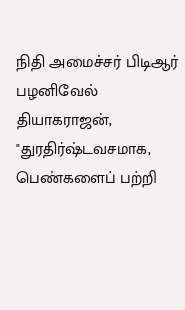நிதி அமைச்சர் பிடிஆர் பழனிவேல் தியாகராஜன், "துரதிர்ஷ்டவசமாக, பெண்களைப் பற்றி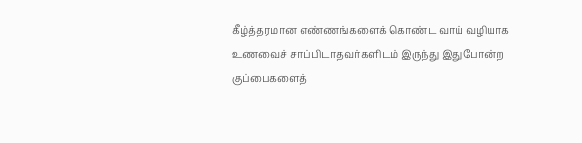கீழ்த்தரமான எண்ணங்களைக் கொண்ட வாய் வழியாக உணவைச் சாப்பிடாதவர்களிடம் இருந்து இதுபோன்ற குப்பைகளைத்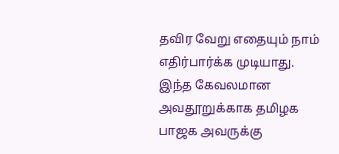தவிர வேறு எதையும் நாம் எதிர்பார்க்க முடியாது. இந்த கேவலமான அவதூறுக்காக தமிழக பாஜக அவருக்கு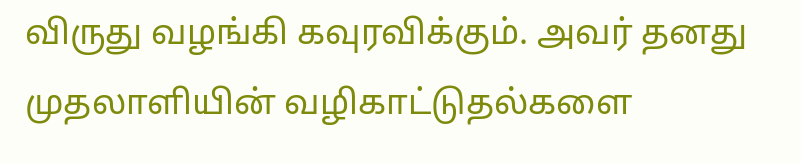விருது வழங்கி கவுரவிக்கும். அவர் தனது முதலாளியின் வழிகாட்டுதல்களை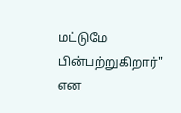மட்டுமே பின்பற்றுகிறார்" என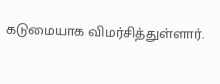கடுமையாக விமர்சித்துள்ளார்.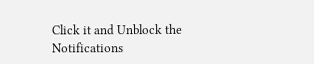Click it and Unblock the Notifications